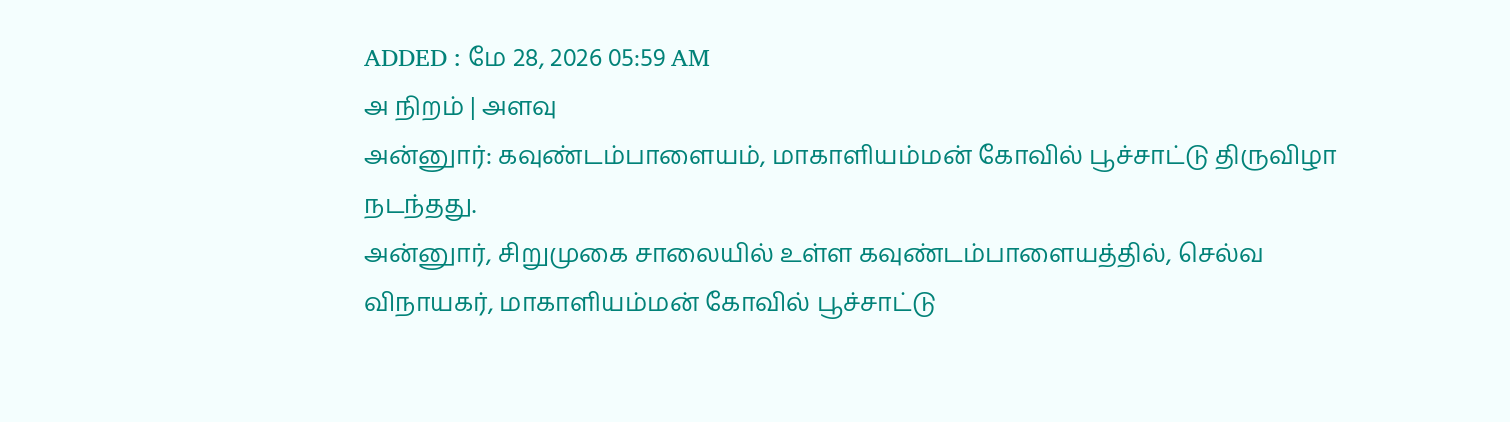ADDED : மே 28, 2026 05:59 AM
அ நிறம் | அளவு
அன்னுார்: கவுண்டம்பாளையம், மாகாளியம்மன் கோவில் பூச்சாட்டு திருவிழா நடந்தது.
அன்னுார், சிறுமுகை சாலையில் உள்ள கவுண்டம்பாளையத்தில், செல்வ விநாயகர், மாகாளியம்மன் கோவில் பூச்சாட்டு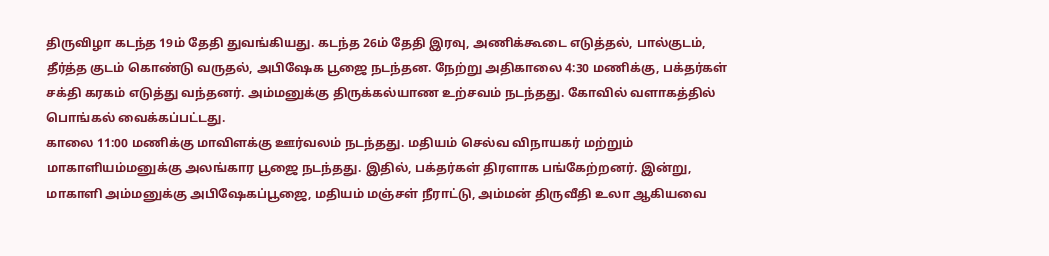திருவிழா கடந்த 19ம் தேதி துவங்கியது. கடந்த 26ம் தேதி இரவு, அணிக்கூடை எடுத்தல், பால்குடம், தீர்த்த குடம் கொண்டு வருதல், அபிஷேக பூஜை நடந்தன. நேற்று அதிகாலை 4:30 மணிக்கு, பக்தர்கள் சக்தி கரகம் எடுத்து வந்தனர். அம்மனுக்கு திருக்கல்யாண உற்சவம் நடந்தது. கோவில் வளாகத்தில் பொங்கல் வைக்கப்பட்டது.
காலை 11:00 மணிக்கு மாவிளக்கு ஊர்வலம் நடந்தது. மதியம் செல்வ விநாயகர் மற்றும் மாகாளியம்மனுக்கு அலங்கார பூஜை நடந்தது. இதில், பக்தர்கள் திரளாக பங்கேற்றனர். இன்று, மாகாளி அம்மனுக்கு அபிஷேகப்பூஜை, மதியம் மஞ்சள் நீராட்டு, அம்மன் திருவீதி உலா ஆகியவை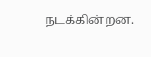நடக்கின்றன.